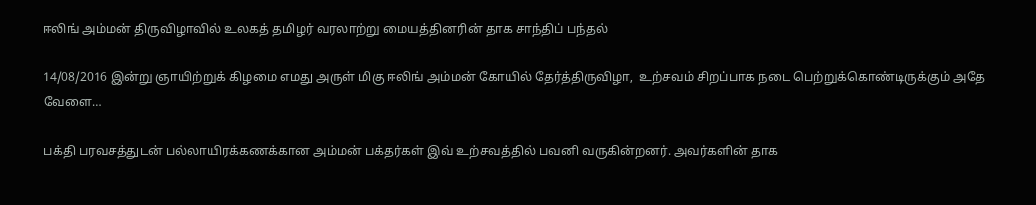ஈலிங் அம்மன் திருவிழாவில் உலகத் தமிழர் வரலாற்று மையத்தினரின் தாக சாந்திப் பந்தல்

14/08/2016 இன்று ஞாயிற்றுக் கிழமை எமது அருள் மிகு ஈலிங் அம்மன் கோயில் தேர்த்திருவிழா,  உற்சவம் சிறப்பாக நடை பெற்றுக்கொண்டிருக்கும் அதே வேளை…

பக்தி பரவசத்துடன் பல்லாயிரக்கணக்கான அம்மன் பக்தர்கள் இவ் உற்சவத்தில் பவனி வருகின்றனர். அவர்களின் தாக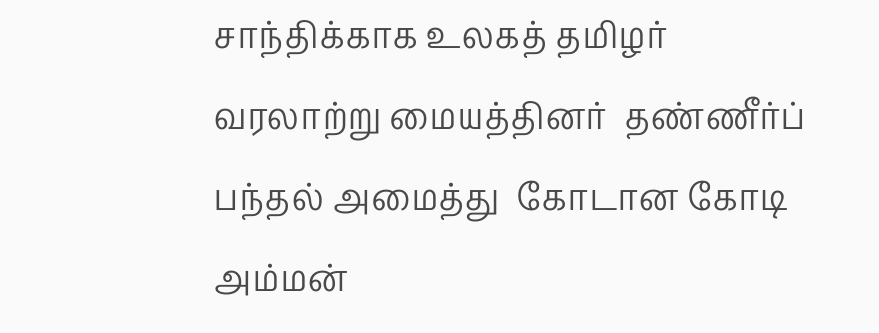சாந்திக்காக உலகத் தமிழர் வரலாற்று மையத்தினர்  தண்ணீர்ப் பந்தல் அமைத்து  கோடான கோடி  அம்மன்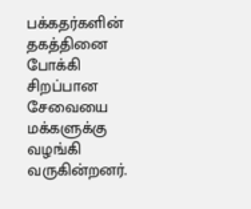பக்கதர்களின் தகத்தினை போக்கி சிறப்பான சேவையை  மக்களுக்கு வழங்கி வருகின்றனர்.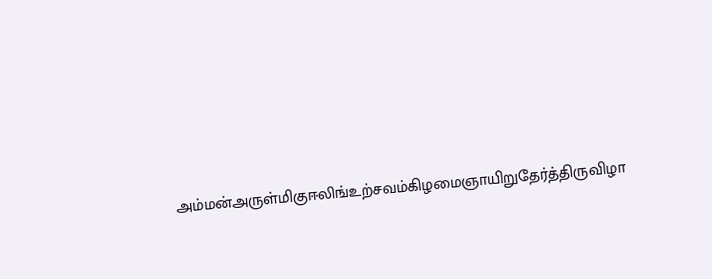அம்மன்அருள்மிகுஈலிங்உற்சவம்கிழமைஞாயிறுதேர்த்திருவிழா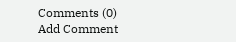Comments (0)
Add Comment